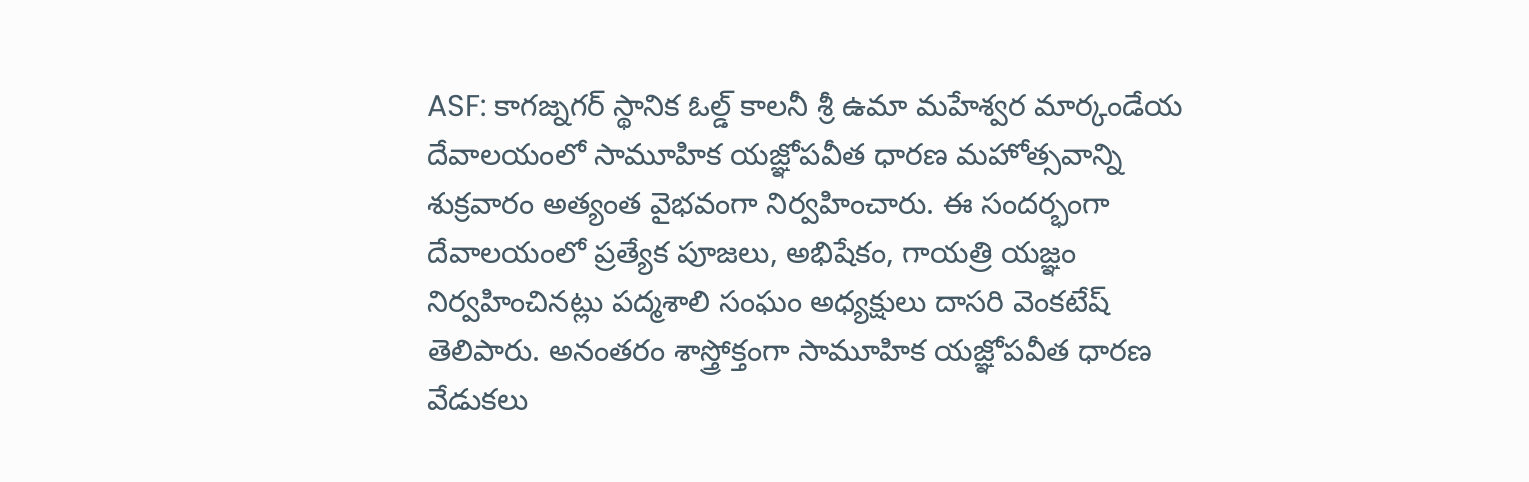ASF: కాగజ్నగర్ స్థానిక ఓల్డ్ కాలనీ శ్రీ ఉమా మహేశ్వర మార్కండేయ దేవాలయంలో సామూహిక యజ్ఞోపవీత ధారణ మహోత్సవాన్ని శుక్రవారం అత్యంత వైభవంగా నిర్వహించారు. ఈ సందర్భంగా దేవాలయంలో ప్రత్యేక పూజలు, అభిషేకం, గాయత్రి యజ్ఞం నిర్వహించినట్లు పద్మశాలి సంఘం అధ్యక్షులు దాసరి వెంకటేష్ తెలిపారు. అనంతరం శాస్త్రోక్తంగా సామూహిక యజ్ఞోపవీత ధారణ వేడుకలు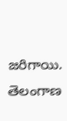జరిగాయి.
తెలంగాణ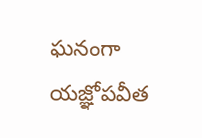ఘనంగా యజ్ఞోపవీత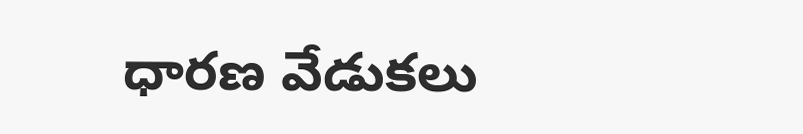ధారణ వేడుకలు